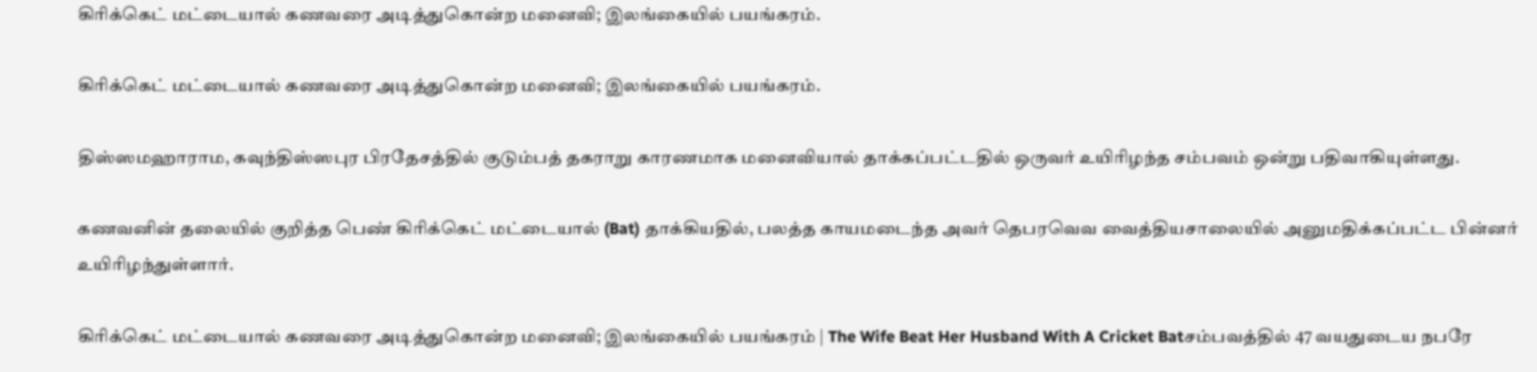கிரிக்கெட் மட்டையால் கணவரை அடித்துகொன்ற மனைவி; இலங்கையில் பயங்கரம்.

கிரிக்கெட் மட்டையால் கணவரை அடித்துகொன்ற மனைவி; இலங்கையில் பயங்கரம்.

திஸ்ஸமஹாராம, கவுந்திஸ்ஸபுர பிரதேசத்தில் குடும்பத் தகராறு காரணமாக மனைவியால் தாக்கப்பட்டதில் ஒருவர் உயிரிழந்த சம்பவம் ஒன்று பதிவாகியுள்ளது.

கணவனின் தலையில் குறித்த பெண் கிரிக்கெட் மட்டையால் (Bat) தாக்கியதில், பலத்த காயமடைந்த அவர் தெபரவெவ வைத்தியசாலையில் அனுமதிக்கப்பட்ட பின்னர் உயிரிழந்துள்ளார்.

கிரிக்கெட் மட்டையால் கணவரை அடித்துகொன்ற மனைவி; இலங்கையில் பயங்கரம் | The Wife Beat Her Husband With A Cricket Batசம்பவத்தில் 47 வயதுடைய நபரே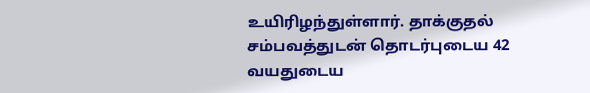உயிரிழந்துள்ளார். தாக்குதல் சம்பவத்துடன் தொடர்புடைய 42 வயதுடைய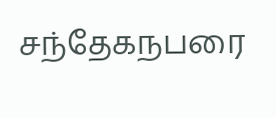சந்தேகநபரை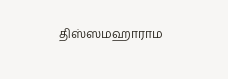திஸ்ஸமஹாராம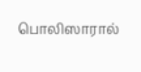பொலிஸாரால்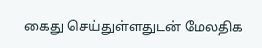கைது செய்துள்ளதுடன் மேலதிக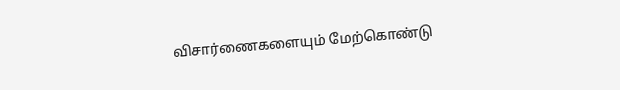விசார்ணைகளையும் மேற்கொண்டு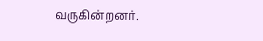வருகின்றனர்.